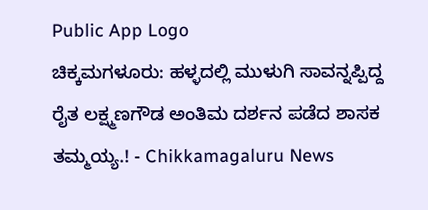Public App Logo
ಚಿಕ್ಕಮಗಳೂರು: ಹಳ್ಳದಲ್ಲಿ ಮುಳುಗಿ ಸಾವನ್ನಪ್ಪಿದ್ದ ರೈತ‌ ಲಕ್ಷ್ಮಣಗೌಡ ಅಂತಿಮ‌ ದರ್ಶನ‌ ಪಡೆದ ಶಾಸಕ ತಮ್ಮಯ್ಯ.! - Chikkamagaluru News